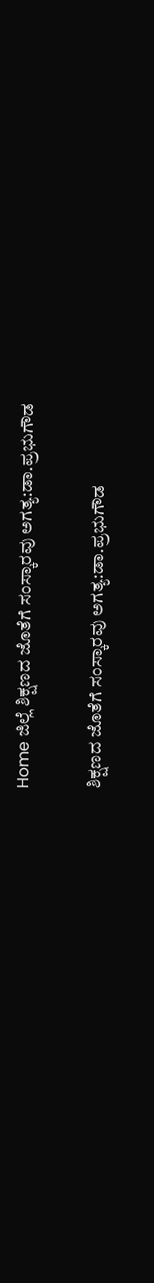Home ಜಿಲ್ಲೆ ಶಿಕ್ಷಣದ ಜೊತೆಗೆ ಸಂಸ್ಕಾರವು ಅಗತ್ಯ:ಡಾ.ಪ್ರಭುಗೌಡ

ಶಿಕ್ಷಣದ ಜೊತೆಗೆ ಸಂಸ್ಕಾರವು ಅಗತ್ಯ:ಡಾ.ಪ್ರಭುಗೌಡ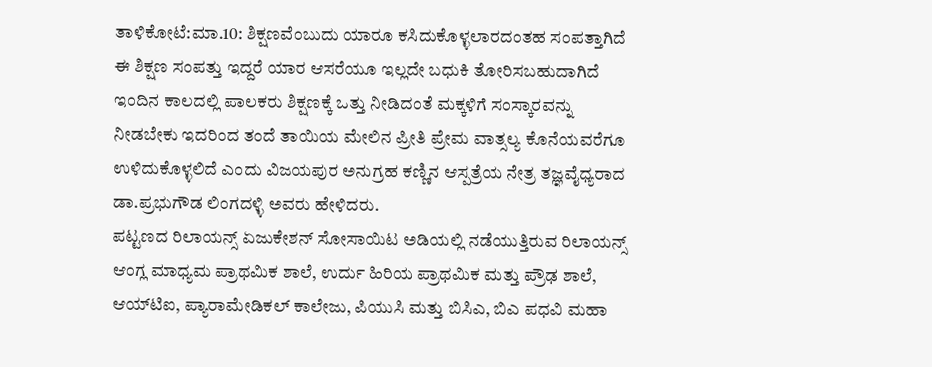ತಾಳಿಕೋಟೆ:ಮಾ.10: ಶಿಕ್ಷಣವೆಂಬುದು ಯಾರೂ ಕಸಿದುಕೊಳ್ಳಲಾರದಂತಹ ಸಂಪತ್ತಾಗಿದೆ ಈ ಶಿಕ್ಷಣ ಸಂಪತ್ತು ಇದ್ದರೆ ಯಾರ ಆಸರೆಯೂ ಇಲ್ಲದೇ ಬಧುಕಿ ತೋರಿಸಬಹುದಾಗಿದೆ ಇಂದಿನ ಕಾಲದಲ್ಲಿ ಪಾಲಕರು ಶಿಕ್ಷಣಕ್ಕೆ ಒತ್ತು ನೀಡಿದಂತೆ ಮಕ್ಕಳಿಗೆ ಸಂಸ್ಕಾರವನ್ನು ನೀಡಬೇಕು ಇದರಿಂದ ತಂದೆ ತಾಯಿಯ ಮೇಲಿನ ಪ್ರೀತಿ ಪ್ರೇಮ ವಾತ್ಸಲ್ಯ ಕೊನೆಯವರೆಗೂ ಉಳಿದುಕೊಳ್ಳಲಿದೆ ಎಂದು ವಿಜಯಪುರ ಅನುಗ್ರಹ ಕಣ್ಣಿನ ಆಸ್ಪತ್ರೆಯ ನೇತ್ರ ತಜ್ಞವೈಧ್ಯರಾದ ಡಾ.ಪ್ರಭುಗೌಡ ಲಿಂಗದಳ್ಳಿ ಅವರು ಹೇಳಿದರು.
ಪಟ್ಟಣದ ರಿಲಾಯನ್ಸ್ ಏಜುಕೇಶನ್ ಸೋಸಾಯಿಟ ಅಡಿಯಲ್ಲಿ ನಡೆಯುತ್ತಿರುವ ರಿಲಾಯನ್ಸ್ ಆಂಗ್ಲ ಮಾಧ್ಯಮ ಪ್ರಾಥಮಿಕ ಶಾಲೆ, ಉರ್ದು ಹಿರಿಯ ಪ್ರಾಥಮಿಕ ಮತ್ತು ಪ್ರೌಢ ಶಾಲೆ, ಆಯ್‍ಟಿಐ, ಪ್ಯಾರಾಮೇಡಿಕಲ್ ಕಾಲೇಜು, ಪಿಯುಸಿ ಮತ್ತು ಬಿಸಿಎ, ಬಿಎ ಪಧವಿ ಮಹಾ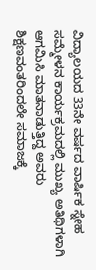ವಿದ್ಯಾಲಯದ 33ನೇ ವರ್ಷದ ವಾರ್ಷಿಕ ಸ್ನೇಹ ಸಮ್ಮೇಳನ ಕಾರ್ಯಕ್ರಮದಲ್ಲಿ ಮುಖ್ಯ ಅತಿಥಿಗಳಾಗಿ ಆಗಮಿಸಿ ಮಾತನಾಡುತ್ತಿದ್ದ ಅವರು ಶಿಕ್ಷಣವಂತರಿಂದಲೇ ಸಮಾಜಕ್ಕೆ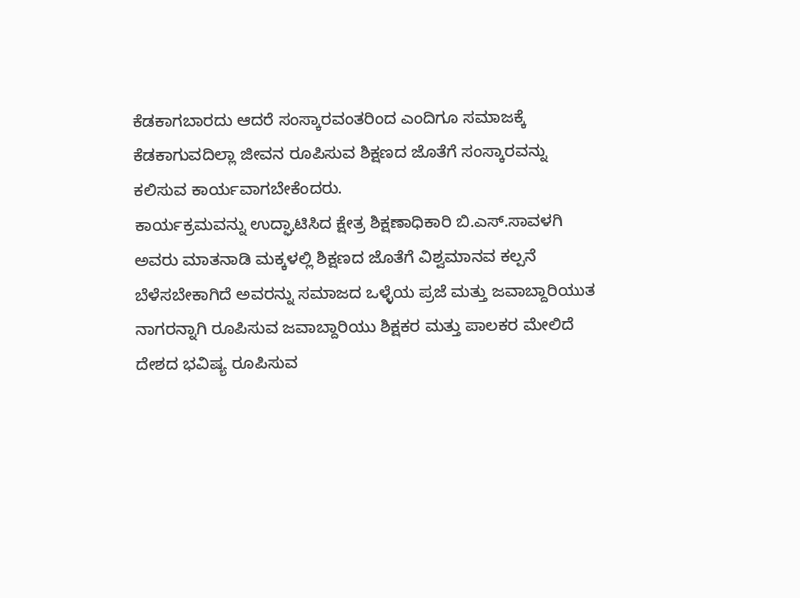ಕೆಡಕಾಗಬಾರದು ಆದರೆ ಸಂಸ್ಕಾರವಂತರಿಂದ ಎಂದಿಗೂ ಸಮಾಜಕ್ಕೆ ಕೆಡಕಾಗುವದಿಲ್ಲಾ ಜೀವನ ರೂಪಿಸುವ ಶಿಕ್ಷಣದ ಜೊತೆಗೆ ಸಂಸ್ಕಾರವನ್ನು ಕಲಿಸುವ ಕಾರ್ಯವಾಗಬೇಕೆಂದರು.
ಕಾರ್ಯಕ್ರಮವನ್ನು ಉದ್ಘಾಟಿಸಿದ ಕ್ಷೇತ್ರ ಶಿಕ್ಷಣಾಧಿಕಾರಿ ಬಿ.ಎಸ್.ಸಾವಳಗಿ ಅವರು ಮಾತನಾಡಿ ಮಕ್ಕಳಲ್ಲಿ ಶಿಕ್ಷಣದ ಜೊತೆಗೆ ವಿಶ್ವಮಾನವ ಕಲ್ಪನೆ ಬೆಳೆಸಬೇಕಾಗಿದೆ ಅವರನ್ನು ಸಮಾಜದ ಒಳ್ಳೆಯ ಪ್ರಜೆ ಮತ್ತು ಜವಾಬ್ದಾರಿಯುತ ನಾಗರನ್ನಾಗಿ ರೂಪಿಸುವ ಜವಾಬ್ದಾರಿಯು ಶಿಕ್ಷಕರ ಮತ್ತು ಪಾಲಕರ ಮೇಲಿದೆ ದೇಶದ ಭವಿಷ್ಯ ರೂಪಿಸುವ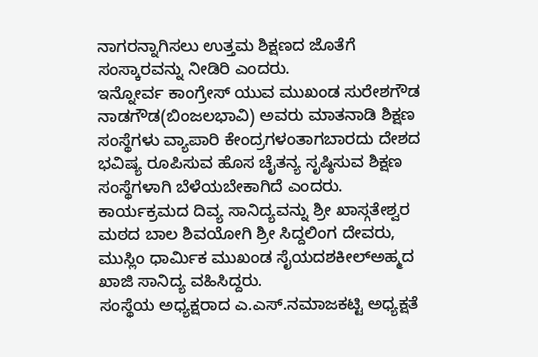ನಾಗರನ್ನಾಗಿಸಲು ಉತ್ತಮ ಶಿಕ್ಷಣದ ಜೊತೆಗೆ ಸಂಸ್ಕಾರವನ್ನು ನೀಡಿರಿ ಎಂದರು.
ಇನ್ನೋರ್ವ ಕಾಂಗ್ರೇಸ್ ಯುವ ಮುಖಂಡ ಸುರೇಶಗೌಡ ನಾಡಗೌಡ(ಬಿಂಜಲಭಾವಿ) ಅವರು ಮಾತನಾಡಿ ಶಿಕ್ಷಣ ಸಂಸ್ಥೆಗಳು ವ್ಯಾಪಾರಿ ಕೇಂದ್ರಗಳಂತಾಗಬಾರದು ದೇಶದ ಭವಿಷ್ಯ ರೂಪಿಸುವ ಹೊಸ ಚೈತನ್ಯ ಸೃಷ್ಠಿಸುವ ಶಿಕ್ಷಣ ಸಂಸ್ಥೆಗಳಾಗಿ ಬೆಳೆಯಬೇಕಾಗಿದೆ ಎಂದರು.
ಕಾರ್ಯಕ್ರಮದ ದಿವ್ಯ ಸಾನಿದ್ಯವನ್ನು ಶ್ರೀ ಖಾಸ್ಗತೇಶ್ವರ ಮಠದ ಬಾಲ ಶಿವಯೋಗಿ ಶ್ರೀ ಸಿದ್ದಲಿಂಗ ದೇವರು, ಮುಸ್ಲಿಂ ಧಾರ್ಮಿಕ ಮುಖಂಡ ಸೈಯದಶಕೀಲ್‍ಅಹ್ಮದ ಖಾಜಿ ಸಾನಿದ್ಯ ವಹಿಸಿದ್ದರು.
ಸಂಸ್ಥೆಯ ಅಧ್ಯಕ್ಷರಾದ ಎ.ಎಸ್.ನಮಾಜಕಟ್ಟಿ ಅಧ್ಯಕ್ಷತೆ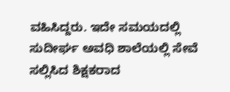ವಹಿಸಿದ್ದರು. ಇದೇ ಸಮಯದಲ್ಲಿ ಸುದೀರ್ಘ ಅವಧಿ ಶಾಲೆಯಲ್ಲಿ ಸೇವೆ ಸಲ್ಲಿಸಿದ ಶಿಕ್ಷಕರಾದ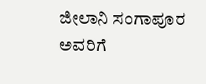ಜೀಲಾನಿ ಸಂಗಾಪೂರ ಅವರಿಗೆ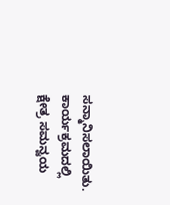ಸನ್ಮಾನಿಸಲಾಯಿತು.
ಕಾರ್ಯಕ್ರಮದಲ್ಲಿ ಕ್ಷೇತ್ರ ಸಮನ್ವಯ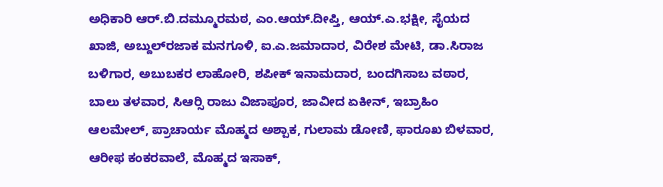ಅಧಿಕಾರಿ ಆರ್.ಬಿ.ದಮ್ಮೂರಮಠ, ಎಂ.ಆಯ್.ದೀಪ್ತಿ, ಆಯ್.ಎ.ಭಕ್ಷೀ, ಸೈಯದ ಖಾಜಿ, ಅಬ್ದುಲ್‍ರಜಾಕ ಮನಗೂಳಿ, ಐ.ಎ.ಜಮಾದಾರ, ವಿರೇಶ ಮೇಟಿ, ಡಾ.ಸಿರಾಜ ಬಳಿಗಾರ, ಅಬುಬಕರ ಲಾಹೋರಿ, ಶಪೀಕ್ ಇನಾಮದಾರ, ಬಂದಗಿಸಾಬ ವಠಾರ, ಬಾಲು ತಳವಾರ, ಸಿಆರ್‍ಸಿ ರಾಜು ವಿಜಾಪೂರ, ಜಾವೀದ ಏಕೀನ್, ಇಬ್ರಾಹಿಂ ಆಲಮೇಲ್, ಪ್ರಾಚಾರ್ಯ ಮೊಹ್ಮದ ಅಶ್ಪಾಕ, ಗುಲಾಮ ಡೋಣಿ, ಫಾರೂಖ ಬಿಳವಾರ, ಆರೀಫ ಕಂಕರವಾಲೆ, ಮೊಹ್ಮದ ಇಸಾಕ್,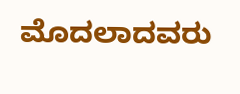ಮೊದಲಾದವರು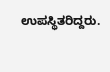ಉಪಸ್ಥಿತರಿದ್ದರು.